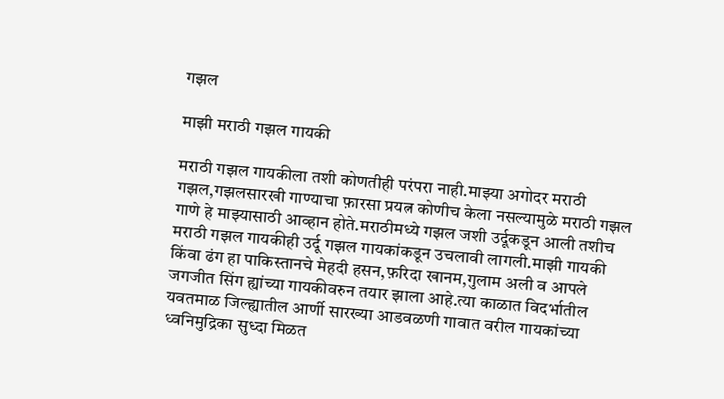गझल

माझी मराठी गझल गायकी

मराठी गझल गायकीला तशी कोणतीही परंपरा नाही.माझ्या अगोदर मराठी गझल,गझलसारखी गाण्याचा फ़ारसा प्रयत्न कोणीच केला नसल्यामुळे मराठी गझल गाणे हे माझ्यासाठी आव्हान होते.मराठीमध्ये गझल जशी उर्दूकडून आली तशीच मराठी गझल गायकीही उर्दू गझल गायकांकडून उचलावी लागली.माझी गायकी किंवा ढंग हा पाकिस्तानचे मेहदी हसन,फ़रिदा खानम,गुलाम अली व आपले जगजीत सिंग ह्यांच्या गायकीवरुन तयार झाला आहे.त्या काळात विदर्भातील यवतमाळ जिल्ह्यातील आर्णी सारख्या आडवळणी गावात वरील गायकांच्या ध्वनिमुद्रिका सुध्दा मिळत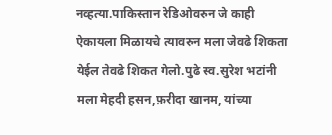नव्हत्या.पाकिस्तान रेडिओवरुन जे काही ऐकायला मिळायचे त्यावरुन मला जेवढे शिकता येईल तेवढे शिकत गेलो.पुढे स्व.सुरेश भटांनी मला मेहदी हसन,फ़रीदा खानम, यांच्या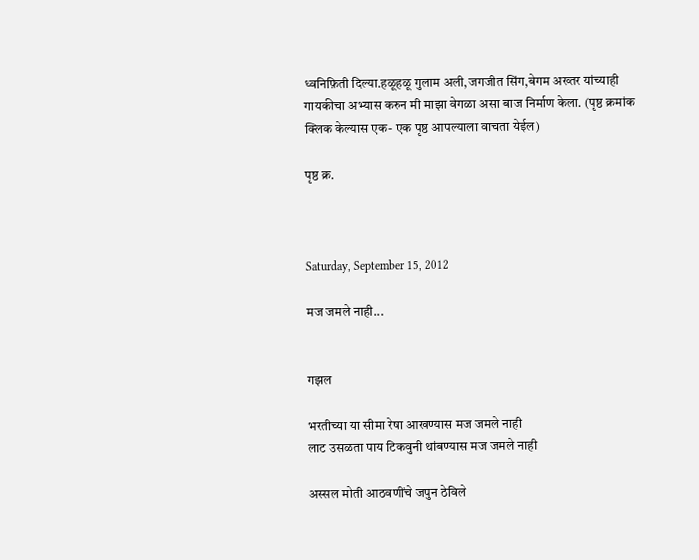ध्वनिफ़िती दिल्या.हळूहळू गुलाम अली,जगजीत सिंग,बेगम अख्तर यांच्याही गायकीचा अभ्यास करुन मी माझा वेगळा असा बाज निर्माण केला. (पृष्ठ क्रमांक क्लिक केल्यास एक- एक पृष्ठ आपल्याला वाचता येईल)

पृष्ठ क्र.



Saturday, September 15, 2012

मज जमले नाही...


गझल

भरतीच्या या सीमा रेषा आखण्यास मज जमले नाही
लाट उसळता पाय टिकवुनी थांबण्यास मज जमले नाही

अस्सल मोती आठवणींचे जपुन ठेविले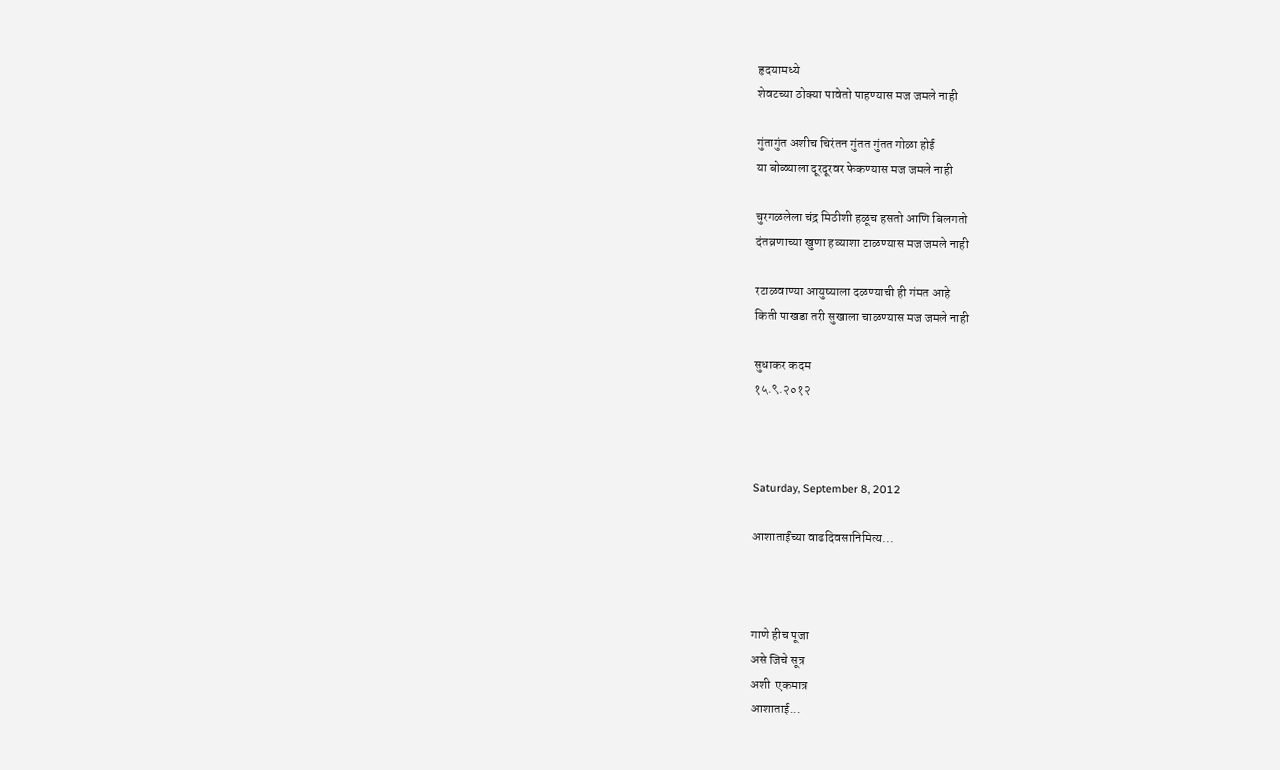हृदयामध्ये
शेवटच्या ठोक्या पावेतो पाहण्यास मज जमले नाही

गुंतागुंत अशीच चिरंतन गुंतत गुंतत गोळा होई
या बोळ्याला दूरदूरवर फेकण्यास मज जमले नाही

चुरगळलेला चंद्र मिठीशी हळूच हसतो आणि बिलगतो
दंतव्रणाच्या खुणा हव्याशा टाळण्यास मज जमले नाही

रटाळवाण्या आयुष्याला दळण्याची ही गंमत आहे
किती पाखडा तरी सुखाला चाळण्यास मज जमले नाही

सुधाकर कदम
१५.९.२०१२



Saturday, September 8, 2012

आशाताईंच्या वाढदिवसानिमित्य...



गाणे हीच पूजा
असे जिचे सूत्र
अशी  एकमात्र
आशाताई...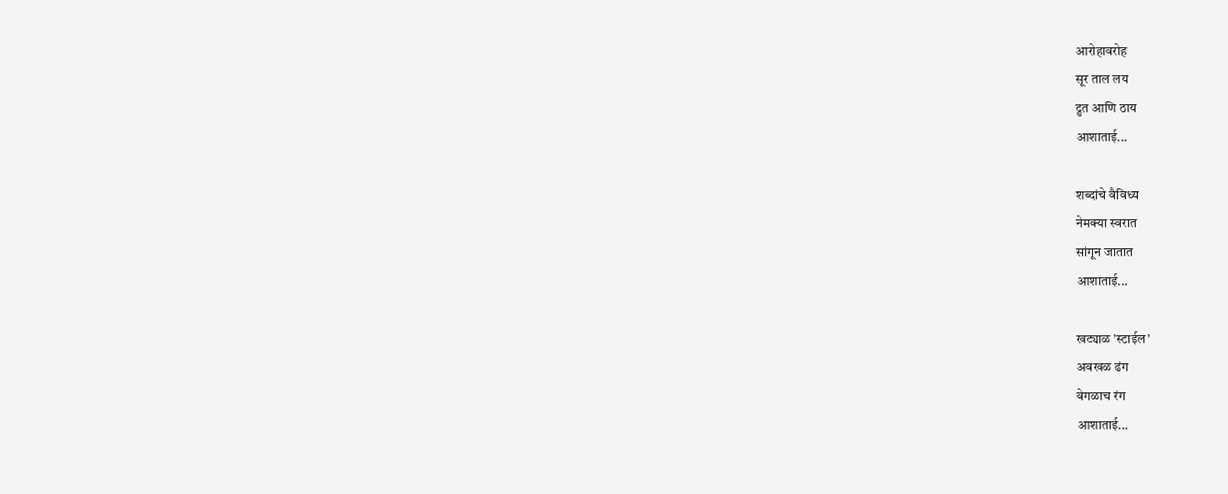आरोहावरोह
सूर ताल लय
द्रुत आणि ठाय
आशाताई...

शब्दांचे वैविध्य
नेमक्या स्वरात
सांगून जातात
आशाताई...

खट्याळ ’स्टाईल’
अवखळ ढंग
वेगळाच रंग
आशाताई...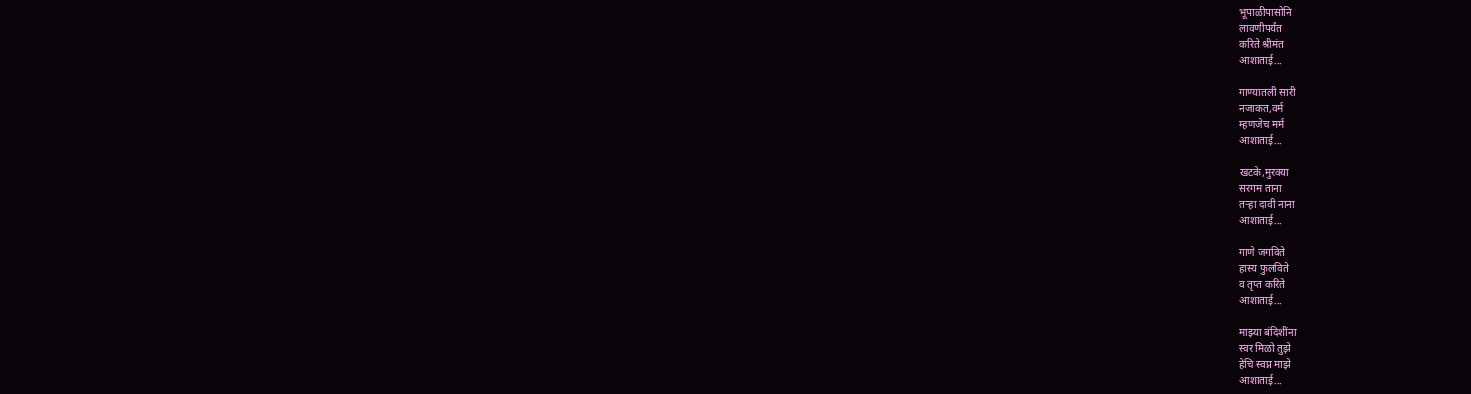भूपाळीपासोनि
लावणीपर्यंत
करिते श्रीमंत
आशाताई...

गाण्यातली सारी
नजाकत,वर्म
म्हणजेच मर्म
आशाताई...

खटके,मुरक्या
सरगम ताना
तर्‍हा दावी नाना
आशाताई...

गाणे जगविते
हास्य फुलविते
व तृप्त करिते
आशाताई...

माझ्या बंदिशींना
स्वर मिळो तुझे
हेचि स्वप्न माझे
आशाताई...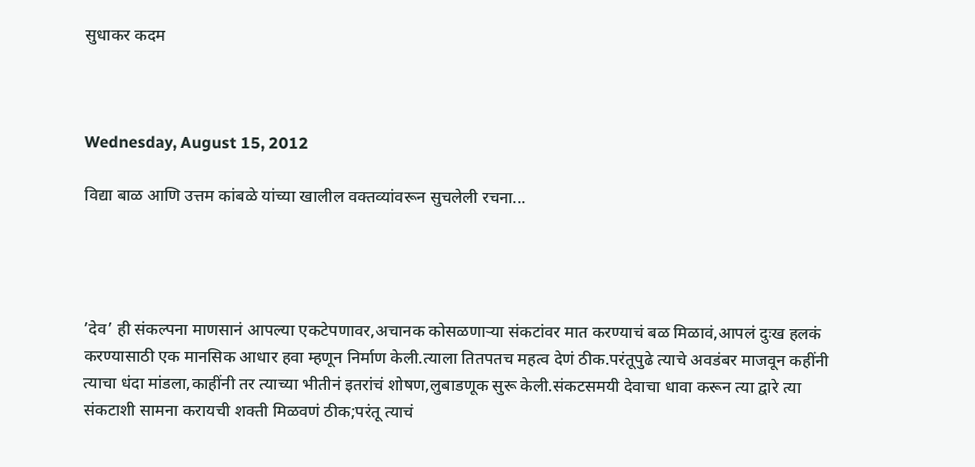सुधाकर कदम



Wednesday, August 15, 2012

विद्या बाळ आणि उत्तम कांबळे यांच्या खालील वक्तव्यांवरून सुचलेली रचना...




’देव’ ही संकल्पना माणसानं आपल्या एकटेपणावर,अचानक कोसळणार्‍या संकटांवर मात करण्याचं बळ मिळावं,आपलं दुःख हलकं करण्यासाठी एक मानसिक आधार हवा म्हणून निर्माण केली.त्याला तितपतच महत्व देणं ठीक.परंतूपुढे त्याचे अवडंबर माजवून कहींनी त्याचा धंदा मांडला,काहींनी तर त्याच्या भीतीनं इतरांचं शोषण,लुबाडणूक सुरू केली.संकटसमयी देवाचा धावा करून त्या द्वारे त्या संकटाशी सामना करायची शक्ती मिळवणं ठीक;परंतू त्याचं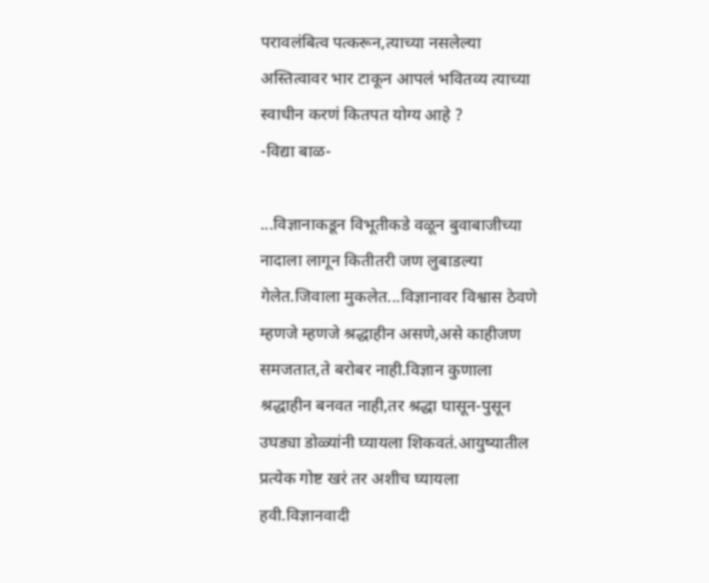परावलंबित्व पत्करून,त्याच्या नसलेल्या अस्तित्वावर भार टाकून आपलं भवितव्य त्याच्या स्वाधीन करणं कितपत योग्य आहे ?
-विद्या बाळ-

...विज्ञानाकडून विभूतीकडे वळून बुवाबाजीच्या नादाला लागून कितीतरी जण लुबाडल्या गेलेत.जिवाला मुकलेत...विज्ञानावर विश्वास ठेवणे म्हणजे म्हणजे श्रद्धाहीन असणे,असे काहीजण समजतात,ते बरोबर नाही.विज्ञान कुणाला श्रद्धाहीन बनवत नाही,तर श्रद्धा घासून-पुसून उघड्या डोळ्यांनी घ्यायला शिकवतं.आयुष्यातील प्रत्येक गोष्ट खरं तर अशीच घ्यायला हवी.विज्ञानवादी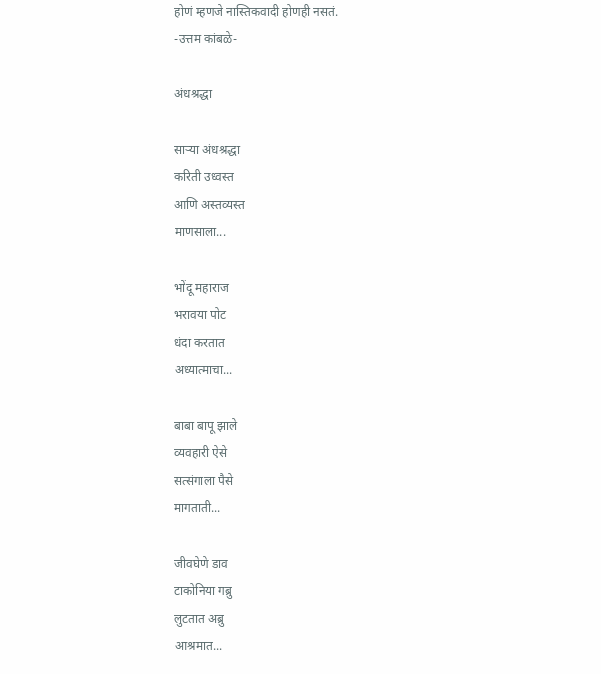होणं म्हणजे नास्तिकवादी होणही नसतं.
-उत्तम कांबळे-

अंधश्रद्धा

सार्‍या अंधश्रद्धा
करिती उध्वस्त
आणि अस्तव्यस्त
माणसाला...

भोंदू महाराज
भरावया पोट
धंदा करतात
अध्यात्माचा...

बाबा बापू झाले
व्यवहारी ऐसे
सत्संगाला पैसे
मागताती...

जीवघेणे डाव
टाकोनिया गब्रु
लुटतात अब्रु
आश्रमात...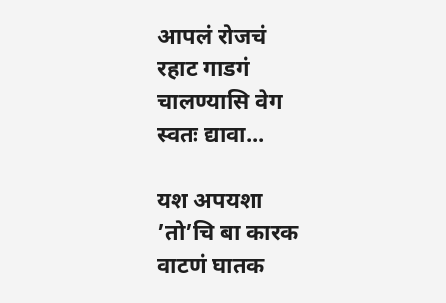आपलं रोजचं
रहाट गाडगं
चालण्यासि वेग
स्वतः द्यावा...

यश अपयशा
’तो’चि बा कारक
वाटणं घातक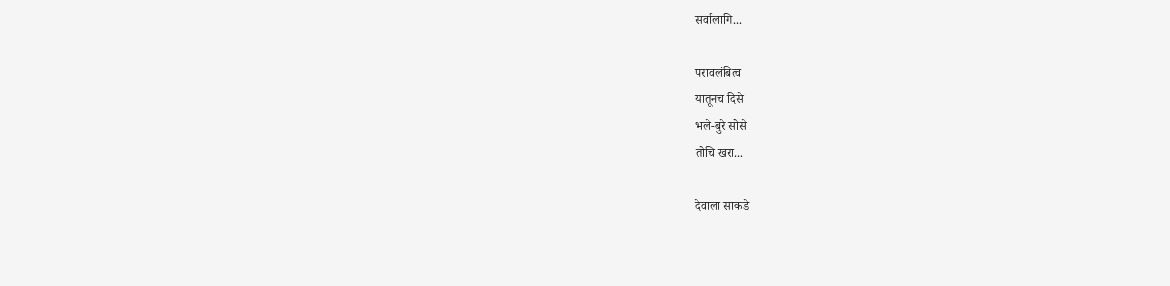सर्वालागि...

परावलंबित्व
यातूनच दिसे
भले-बुरे सोसे
तोचि खरा...

देवाला साकडे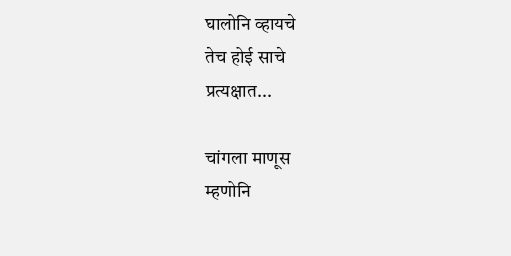घालोनि व्हायचे
तेच होई साचे
प्रत्यक्षात...

चांगला माणूस
म्हणोनि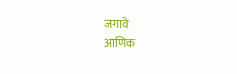जगावे
आणिक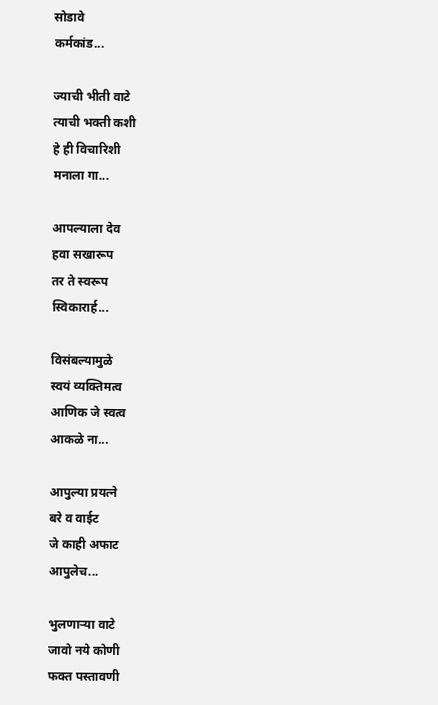सोडावे
कर्मकांड...

ज्याची भीती वाटे
त्याची भक्ती कशी
हे ही विचारिशी
मनाला गा...

आपल्याला देव
हवा सखारूप
तर ते स्वरूप
स्विकारार्ह...

विसंबल्यामुळे
स्वयं व्यक्तिमत्व
आणिक जे स्वत्व
आकळे ना...

आपुल्या प्रयत्ने
बरे व वाईट
जे काही अफाट
आपुलेच...

भुलणार्‍या वाटे
जावो नये कोणी
फक्त पस्तावणी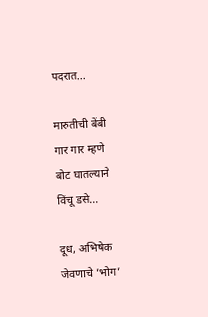पदरात...

मारुतीची बेंबी
गार गार म्हणे
बोट घातल्याने
विंचू डसे...

दूध, अभिषेक
जेवणाचे ’भोग’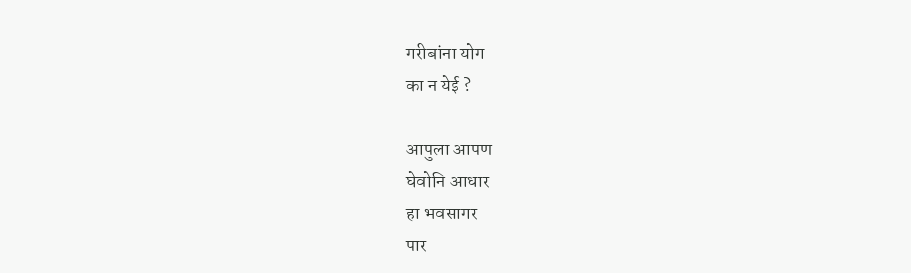गरीबांना योग
का न येई ?

आपुला आपण
घेवोनि आधार
हा भवसागर
पार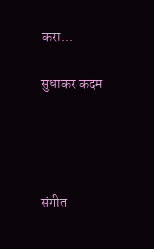करा...

सुधाकर कदम




संगीत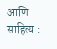आणि साहित्य :